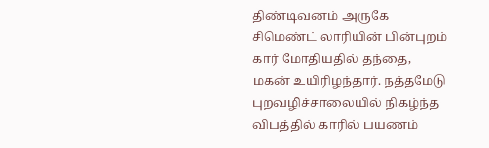திண்டிவனம் அருகே சிமெண்ட் லாரியின் பின்புறம் கார் மோதியதில் தந்தை, மகன் உயிரிழந்தார். நத்தமேடு புறவழிச்சாலையில் நிகழ்ந்த விபத்தில் காரில் பயணம்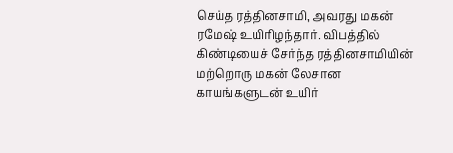செய்த ரத்தினசாமி, அவரது மகன் ரமேஷ் உயிரிழந்தார். விபத்தில் கிண்டியைச் சேர்ந்த ரத்தினசாமியின் மற்றொரு மகன் லேசான காயங்களுடன் உயிர்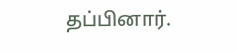தப்பினார்.